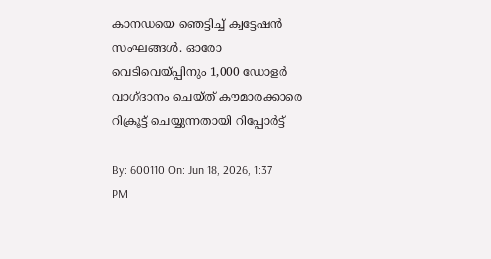കാനഡയെ ഞെട്ടിച്ച് ക്വട്ടേഷൻ സംഘങ്ങൾ. ഓരോ വെടിവെയ്പ്പിനും 1,000 ഡോളർ വാഗ്ദാനം ചെയ്ത് കൗമാരക്കാരെ റിക്രൂട്ട് ചെയ്യുന്നതായി റിപ്പോർട്ട്

By: 600110 On: Jun 18, 2026, 1:37 PM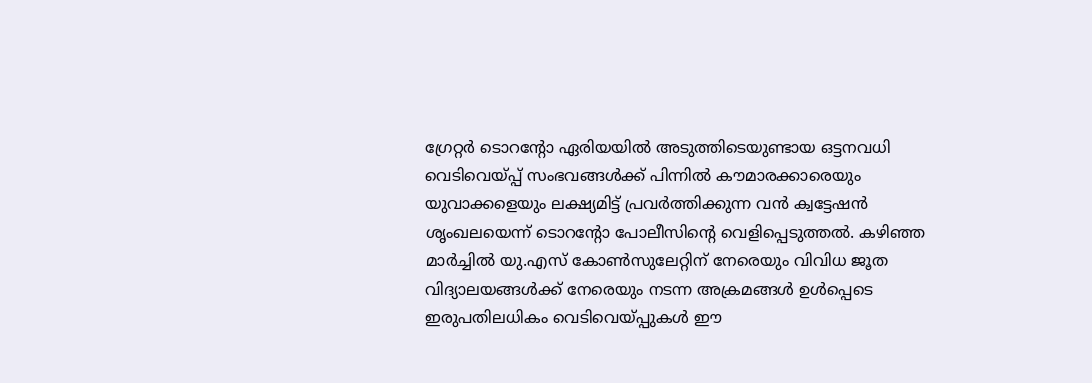ഗ്രേറ്റർ ടൊറൻ്റോ ഏരിയയിൽ അടുത്തിടെയുണ്ടായ ഒട്ടനവധി വെടിവെയ്പ്പ് സംഭവങ്ങൾക്ക് പിന്നിൽ കൗമാരക്കാരെയും യുവാക്കളെയും ലക്ഷ്യമിട്ട് പ്രവർത്തിക്കുന്ന വൻ ക്വട്ടേഷൻ  ശൃംഖലയെന്ന് ടൊറൻ്റോ പോലീസിൻ്റെ വെളിപ്പെടുത്തൽ. കഴിഞ്ഞ മാർച്ചിൽ യു.എസ് കോൺസുലേറ്റിന് നേരെയും വിവിധ ജൂത വിദ്യാലയങ്ങൾക്ക് നേരെയും നടന്ന അക്രമങ്ങൾ ഉൾപ്പെടെ ഇരുപതിലധികം വെടിവെയ്പ്പുകൾ ഈ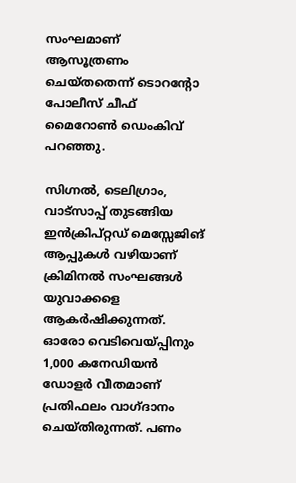സംഘമാണ് ആസൂത്രണം ചെയ്തതെന്ന് ടൊറന്റോ പോലീസ് ചീഫ് മൈറോൺ ഡെംകിവ് പറഞ്ഞു.

സിഗ്നൽ, ടെലിഗ്രാം, വാട്സാപ്പ് തുടങ്ങിയ ഇൻക്രിപ്റ്റഡ് മെസ്സേജിങ് ആപ്പുകൾ വഴിയാണ് ക്രിമിനൽ സംഘങ്ങൾ യുവാക്കളെ ആകർഷിക്കുന്നത്. ഓരോ വെടിവെയ്പ്പിനും 1,000 കനേഡിയൻ ഡോളർ വീതമാണ് പ്രതിഫലം വാഗ്ദാനം ചെയ്തിരുന്നത്. പണം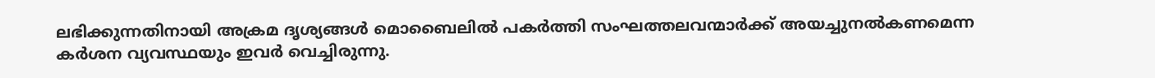ലഭിക്കുന്നതിനായി അക്രമ ദൃശ്യങ്ങൾ മൊബൈലിൽ പകർത്തി സംഘത്തലവന്മാർക്ക് അയച്ചുനൽകണമെന്ന കർശന വ്യവസ്ഥയും ഇവർ വെച്ചിരുന്നു.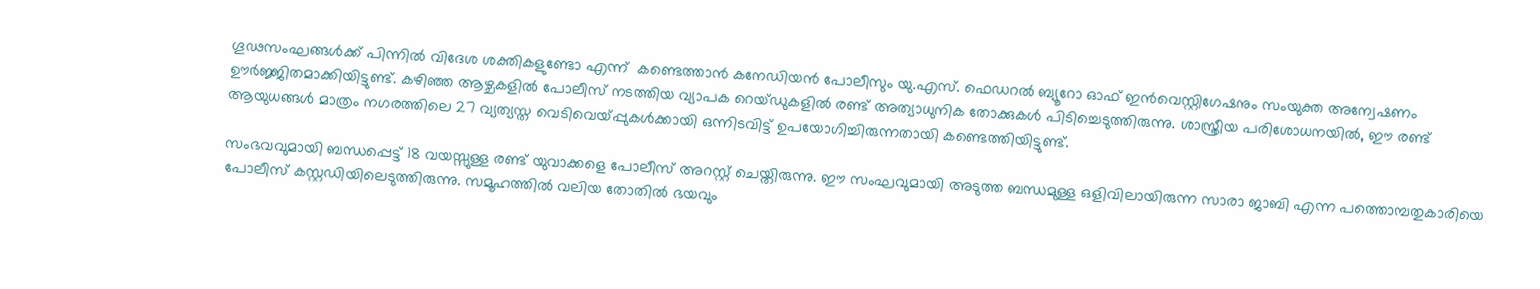ഗൂഢസംഘങ്ങൾക്ക് പിന്നിൽ വിദേശ ശക്തികളുണ്ടോ എന്ന്  കണ്ടെത്താൻ കനേഡിയൻ പോലീസും യു.എസ്. ഫെഡറൽ ബ്യൂറോ ഓഫ് ഇൻവെസ്റ്റിഗേഷനും സംയുക്ത അന്വേഷണം ഊർജ്ജിതമാക്കിയിട്ടുണ്ട്. കഴിഞ്ഞ ആഴ്ചകളിൽ പോലീസ് നടത്തിയ വ്യാപക റെയ്ഡുകളിൽ രണ്ട് അത്യാധുനിക തോക്കുകൾ പിടിച്ചെടുത്തിരുന്നു. ശാസ്ത്രീയ പരിശോധനയിൽ, ഈ രണ്ട് ആയുധങ്ങൾ മാത്രം നഗരത്തിലെ 27 വ്യത്യസ്ത വെടിവെയ്പ്പുകൾക്കായി ഒന്നിടവിട്ട് ഉപയോഗിച്ചിരുന്നതായി കണ്ടെത്തിയിട്ടുണ്ട്.

സംഭവവുമായി ബന്ധപ്പെട്ട് 18 വയസ്സുള്ള രണ്ട് യുവാക്കളെ പോലീസ് അറസ്റ്റ് ചെയ്തിരുന്നു. ഈ സംഘവുമായി അടുത്ത ബന്ധമുള്ള ഒളിവിലായിരുന്ന സാരാ ജാബി എന്ന പത്തൊമ്പതുകാരിയെ പോലീസ് കസ്റ്റഡിയിലെടുത്തിരുന്നു. സമൂഹത്തിൽ വലിയ തോതിൽ ഭയവും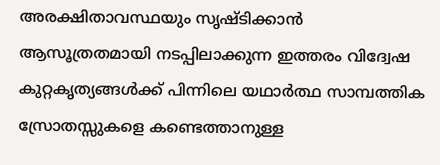അരക്ഷിതാവസ്ഥയും സൃഷ്ടിക്കാൻ ആസൂത്രതമായി നടപ്പിലാക്കുന്ന ഇത്തരം വിദ്വേഷ കുറ്റകൃത്യങ്ങൾക്ക് പിന്നിലെ യഥാർത്ഥ സാമ്പത്തിക സ്രോതസ്സുകളെ കണ്ടെത്താനുള്ള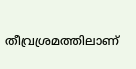തീവ്രശ്രമത്തിലാണ്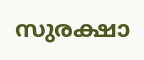സുരക്ഷാ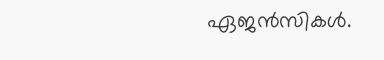ഏജൻസികൾ.